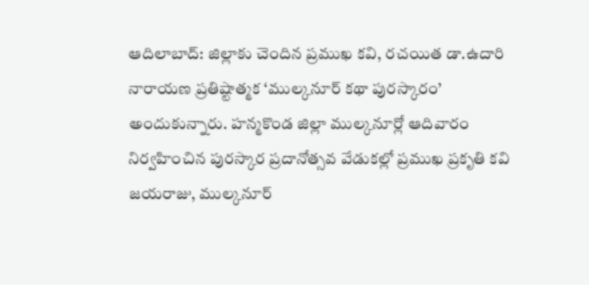ఆదిలాబాద్: జిల్లాకు చెందిన ప్రముఖ కవి, రచయిత డా.ఉదారి నారాయణ ప్రతిష్టాత్మక ‘ముల్కనూర్ కథా పురస్కారం’ అందుకున్నారు. హన్మకొండ జిల్లా ముల్కనూర్లో ఆదివారం నిర్వహించిన పురస్కార ప్రదానోత్సవ వేడుకల్లో ప్రముఖ ప్రకృతి కవి జయరాజు, ముల్కనూర్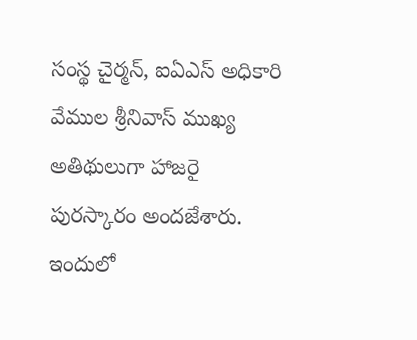సంస్థ చైర్మన్, ఐఏఎస్ అధికారి వేముల శ్రీనివాస్ ముఖ్య అతిథులుగా హాజరై పురస్కారం అందజేశారు. ఇందులో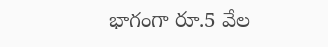భాగంగా రూ.5 వేల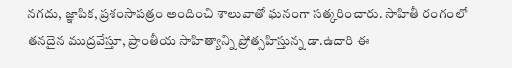నగదు, జ్ఞాపిక, ప్రశంసాపత్రం అందించి శాలువాతో ఘనంగా సత్కరించారు. సాహితీ రంగంలో తనదైన ముద్రవేస్తూ, ప్రాంతీయ సాహిత్యాన్ని ప్రోత్సహిస్తున్న డా.ఉదారి ఈ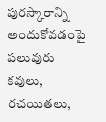పురస్కారాన్ని అందుకోవడంపై పలువురు కవులు, రచయితలు,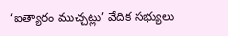‘ఐత్యారం ముచ్చట్లు’ వేదిక సభ్యులు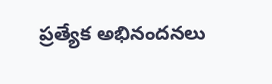ప్రత్యేక అభినందనలు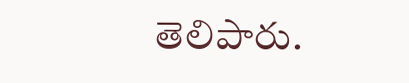తెలిపారు.